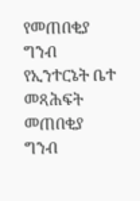የመጠበቂያ ግንብ የኢንተርኔት ቤተ መጻሕፍት
መጠበቂያ ግንብ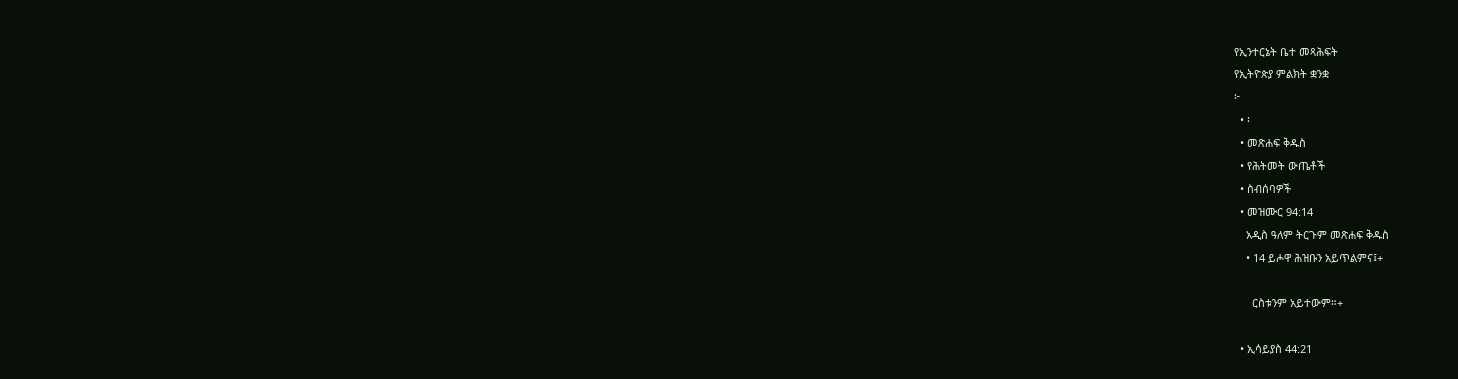የኢንተርኔት ቤተ መጻሕፍት
የኢትዮጵያ ምልክት ቋንቋ
፦
  • ፡
  • መጽሐፍ ቅዱስ
  • የሕትመት ውጤቶች
  • ስብሰባዎች
  • መዝሙር 94:14
    አዲስ ዓለም ትርጉም መጽሐፍ ቅዱስ
    • 14 ይሖዋ ሕዝቡን አይጥልምና፤+

      ርስቱንም አይተውም።+

  • ኢሳይያስ 44:21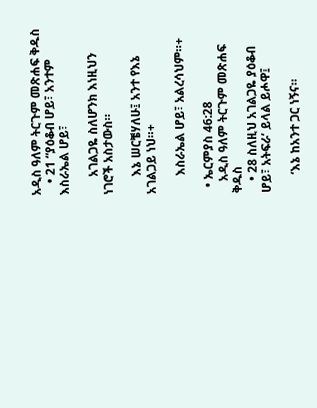አዲስ ዓለም ትርጉም መጽሐፍ ቅዱስ
    • 21 “ያዕቆብ ሆይ፣ አንተም እስራኤል ሆይ፣

      አገልጋዬ ስለሆንክ እነዚህን ነገሮች አስታውስ።

      እኔ ሠርቼሃለሁ፤ አንተ የእኔ አገልጋይ ነህ።+

      እስራኤል ሆይ፣ አልረሳህም።+

  • ኤርምያስ 46:28
    አዲስ ዓለም ትርጉም መጽሐፍ ቅዱስ
    • 28 ስለዚህ አገልጋዬ ያዕቆብ ሆይ፣ አትፍራ’ ይላል ይሖዋ፤

      ‘እኔ ከአንተ ጋር ነኝና።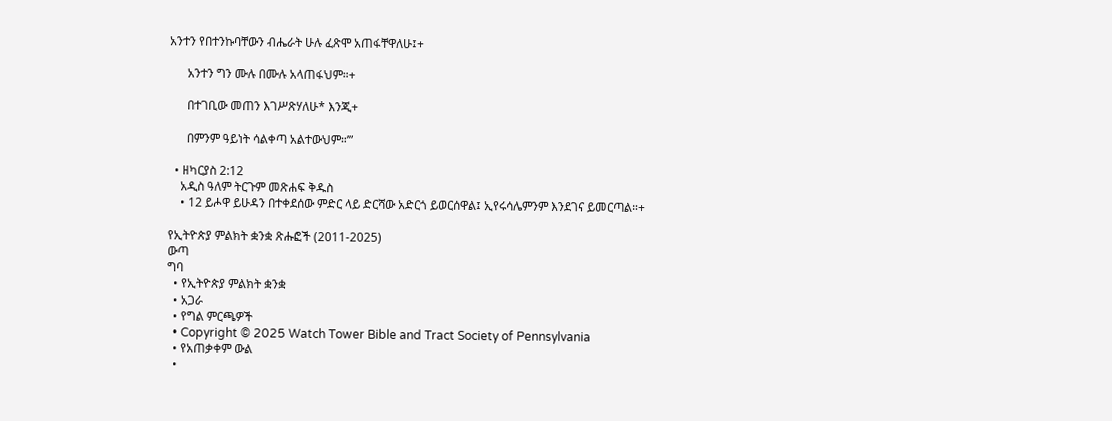አንተን የበተንኩባቸውን ብሔራት ሁሉ ፈጽሞ አጠፋቸዋለሁ፤+

      አንተን ግን ሙሉ በሙሉ አላጠፋህም።+

      በተገቢው መጠን እገሥጽሃለሁ* እንጂ+

      በምንም ዓይነት ሳልቀጣ አልተውህም።’”

  • ዘካርያስ 2:12
    አዲስ ዓለም ትርጉም መጽሐፍ ቅዱስ
    • 12 ይሖዋ ይሁዳን በተቀደሰው ምድር ላይ ድርሻው አድርጎ ይወርሰዋል፤ ኢየሩሳሌምንም እንደገና ይመርጣል።+

የኢትዮጵያ ምልክት ቋንቋ ጽሑፎች (2011-2025)
ውጣ
ግባ
  • የኢትዮጵያ ምልክት ቋንቋ
  • አጋራ
  • የግል ምርጫዎች
  • Copyright © 2025 Watch Tower Bible and Tract Society of Pennsylvania
  • የአጠቃቀም ውል
  •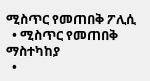ሚስጥር የመጠበቅ ፖሊሲ
  • ሚስጥር የመጠበቅ ማስተካከያ
  •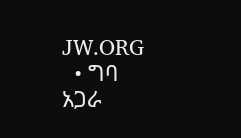JW.ORG
  • ግባ
አጋራ